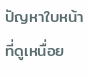ปัญหาใบหน้าที่ดูเหนื่อย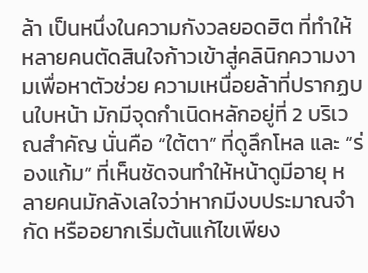ล้า เป็นหนึ่งในความกังวลยอดฮิต ที่ทำให้หลายคนตัดสินใจก้าวเข้าสู่คลินิกความงามเพื่อหาตัวช่วย ความเหนื่อยล้าที่ปรากฏบนใบหน้า มักมีจุดกำเนิดหลักอยู่ที่ 2 บริเวณสำคัญ นั่นคือ “ใต้ตา” ที่ดูลึกโหล และ “ร่องแก้ม” ที่เห็นชัดจนทำให้หน้าดูมีอายุ หลายคนมักลังเลใจว่าหากมีงบประมาณจำกัด หรืออยากเริ่มต้นแก้ไขเพียง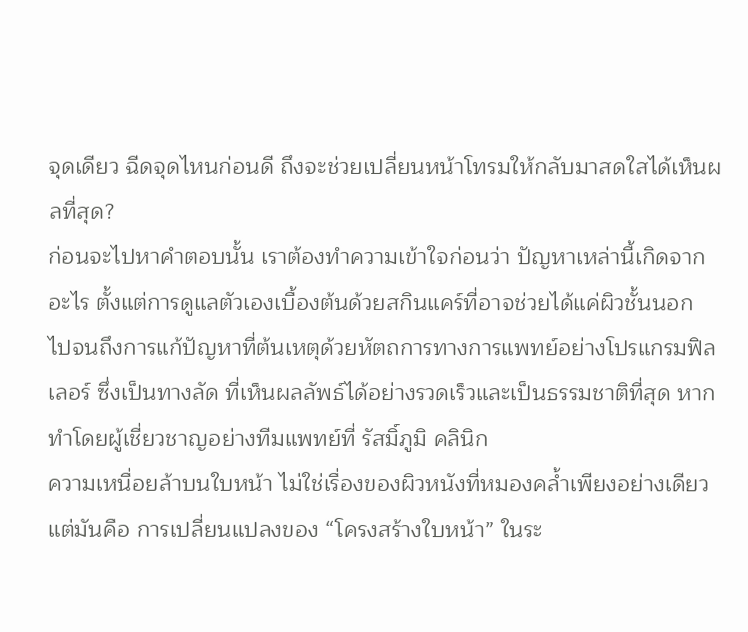จุดเดียว ฉีดจุดไหนก่อนดี ถึงจะช่วยเปลี่ยนหน้าโทรมให้กลับมาสดใสได้เห็นผลที่สุด?
ก่อนจะไปหาคำตอบนั้น เราต้องทำความเข้าใจก่อนว่า ปัญหาเหล่านี้เกิดจากอะไร ตั้งแต่การดูแลตัวเองเบื้องต้นด้วยสกินแคร์ที่อาจช่วยได้แค่ผิวชั้นนอก ไปจนถึงการแก้ปัญหาที่ต้นเหตุด้วยหัตถการทางการแพทย์อย่างโปรแกรมฟิลเลอร์ ซึ่งเป็นทางลัด ที่เห็นผลลัพธ์ได้อย่างรวดเร็วและเป็นธรรมชาติที่สุด หากทำโดยผู้เชี่ยวชาญอย่างทีมแพทย์ที่ รัสมิ์ภูมิ คลินิก
ความเหนื่อยล้าบนใบหน้า ไม่ใช่เรื่องของผิวหนังที่หมองคล้ำเพียงอย่างเดียว แต่มันคือ การเปลี่ยนแปลงของ “โครงสร้างใบหน้า” ในระ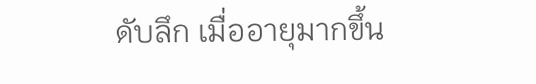ดับลึก เมื่ออายุมากขึ้น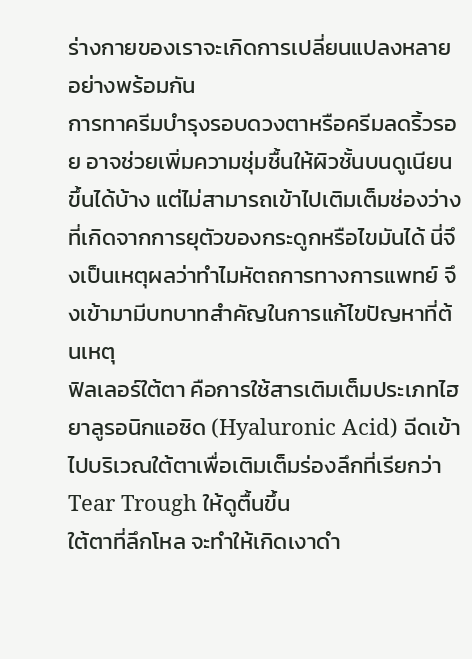ร่างกายของเราจะเกิดการเปลี่ยนแปลงหลายอย่างพร้อมกัน
การทาครีมบำรุงรอบดวงตาหรือครีมลดริ้วรอย อาจช่วยเพิ่มความชุ่มชื้นให้ผิวชั้นบนดูเนียนขึ้นได้บ้าง แต่ไม่สามารถเข้าไปเติมเต็มช่องว่าง ที่เกิดจากการยุตัวของกระดูกหรือไขมันได้ นี่จึงเป็นเหตุผลว่าทำไมหัตถการทางการแพทย์ จึงเข้ามามีบทบาทสำคัญในการแก้ไขปัญหาที่ต้นเหตุ
ฟิลเลอร์ใต้ตา คือการใช้สารเติมเต็มประเภทไฮยาลูรอนิกแอซิด (Hyaluronic Acid) ฉีดเข้าไปบริเวณใต้ตาเพื่อเติมเต็มร่องลึกที่เรียกว่า Tear Trough ให้ดูตื้นขึ้น
ใต้ตาที่ลึกโหล จะทำให้เกิดเงาดำ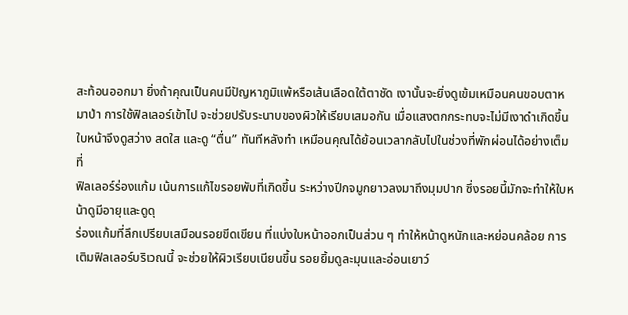สะท้อนออกมา ยิ่งถ้าคุณเป็นคนมีปัญหาภูมิแพ้หรือเส้นเลือดใต้ตาชัด เงานั้นจะยิ่งดูเข้มเหมือนคนขอบตาหมาป่า การใช้ฟิลเลอร์เข้าไป จะช่วยปรับระนาบของผิวให้เรียบเสมอกัน เมื่อแสงตกกระทบจะไม่มีเงาดำเกิดขึ้น ใบหน้าจึงดูสว่าง สดใส และดู “ตื่น” ทันทีหลังทำ เหมือนคุณได้ย้อนเวลากลับไปในช่วงที่พักผ่อนได้อย่างเต็มที่
ฟิลเลอร์ร่องแก้ม เน้นการแก้ไขรอยพับที่เกิดขึ้น ระหว่างปีกจมูกยาวลงมาถึงมุมปาก ซึ่งรอยนี้มักจะทำให้ใบหน้าดูมีอายุและดูดุ
ร่องแก้มที่ลึกเปรียบเสมือนรอยขีดเขียน ที่แบ่งใบหน้าออกเป็นส่วน ๆ ทำให้หน้าดูหนักและหย่อนคล้อย การเติมฟิลเลอร์บริเวณนี้ จะช่วยให้ผิวเรียบเนียนขึ้น รอยยิ้มดูละมุนและอ่อนเยาว์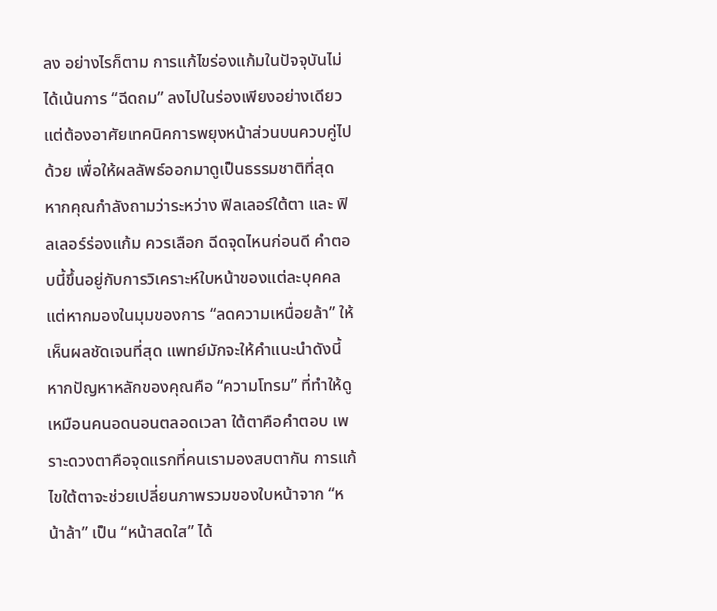ลง อย่างไรก็ตาม การแก้ไขร่องแก้มในปัจจุบันไม่ได้เน้นการ “ฉีดถม” ลงไปในร่องเพียงอย่างเดียว แต่ต้องอาศัยเทคนิคการพยุงหน้าส่วนบนควบคู่ไปด้วย เพื่อให้ผลลัพธ์ออกมาดูเป็นธรรมชาติที่สุด
หากคุณกำลังถามว่าระหว่าง ฟิลเลอร์ใต้ตา และ ฟิลเลอร์ร่องแก้ม ควรเลือก ฉีดจุดไหนก่อนดี คำตอบนี้ขึ้นอยู่กับการวิเคราะห์ใบหน้าของแต่ละบุคคล แต่หากมองในมุมของการ “ลดความเหนื่อยล้า” ให้เห็นผลชัดเจนที่สุด แพทย์มักจะให้คำแนะนำดังนี้
หากปัญหาหลักของคุณคือ “ความโทรม” ที่ทำให้ดูเหมือนคนอดนอนตลอดเวลา ใต้ตาคือคำตอบ เพราะดวงตาคือจุดแรกที่คนเรามองสบตากัน การแก้ไขใต้ตาจะช่วยเปลี่ยนภาพรวมของใบหน้าจาก “หน้าล้า” เป็น “หน้าสดใส” ได้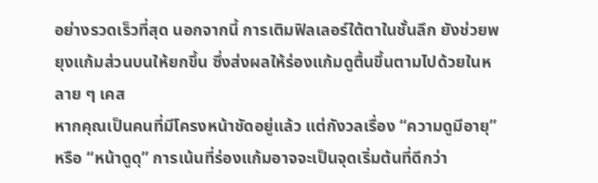อย่างรวดเร็วที่สุด นอกจากนี้ การเติมฟิลเลอร์ใต้ตาในชั้นลึก ยังช่วยพยุงแก้มส่วนบนให้ยกขึ้น ซึ่งส่งผลให้ร่องแก้มดูตื้นขึ้นตามไปด้วยในหลาย ๆ เคส
หากคุณเป็นคนที่มีโครงหน้าชัดอยู่แล้ว แต่กังวลเรื่อง “ความดูมีอายุ” หรือ “หน้าดูดุ” การเน้นที่ร่องแก้มอาจจะเป็นจุดเริ่มต้นที่ดีกว่า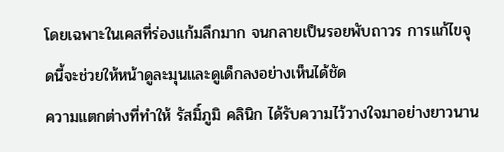โดยเฉพาะในเคสที่ร่องแก้มลึกมาก จนกลายเป็นรอยพับถาวร การแก้ไขจุดนี้จะช่วยให้หน้าดูละมุนและดูเด็กลงอย่างเห็นได้ชัด
ความแตกต่างที่ทำให้ รัสมิ์ภูมิ คลินิก ได้รับความไว้วางใจมาอย่างยาวนาน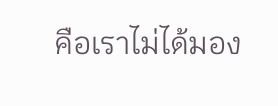คือเราไม่ได้มอง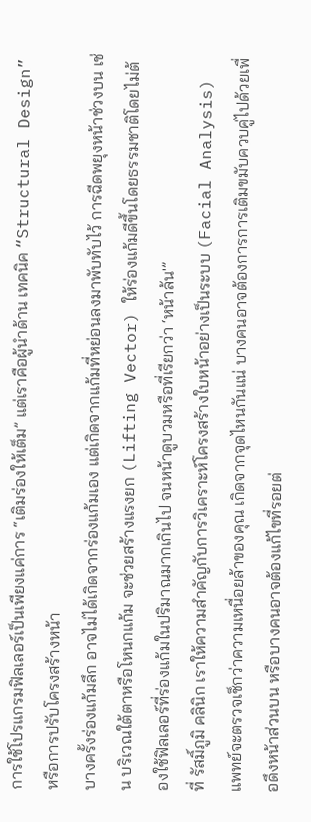การใช้โปรแกรมฟิลเลอร์เป็นเพียงแค่การ “เติมร่องให้เต็ม” แต่เราคือผู้นำด้าน เทคนิค “Structural Design” หรือการปรับโครงสร้างหน้า
บางครั้งร่องแก้มลึก อาจไม่ได้เกิดจากร่องแก้มเอง แต่เกิดจากแก้มที่หย่อนลงมาพับทับไว้ การฉีดพยุงหน้าช่วงบน เช่น บริเวณใต้ตาหรือโหนกแก้ม จะช่วยสร้างแรงยก (Lifting Vector) ให้ร่องแก้มดีขึ้นโดยธรรมชาติโดยไม่ต้องใช้ฟิลเลอร์ที่ร่องแก้มในปริมาณมากเกินไป จนหน้าดูบวมหรือที่เรียกว่า ‘หน้าล้น'”
ที่ รัสมิ์ภูมิ คลินิก เราให้ความสำคัญกับการวิเคราะห์โครงสร้างใบหน้าอย่างเป็นระบบ (Facial Analysis) แพทย์จะตรวจเช็กว่าความเหนื่อยล้าของคุณ เกิดจากจุดไหนกันแน่ บางคนอาจต้องการการเติมขมับควบคู่ไปด้วยเพื่อดึงหน้าส่วนบน หรือบางคนอาจต้องแก้ไขที่รอยต่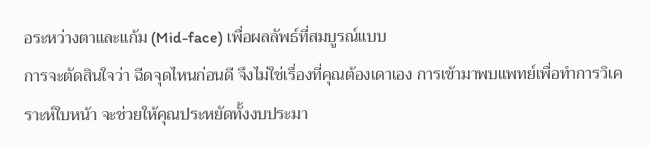อระหว่างตาและแก้ม (Mid-face) เพื่อผลลัพธ์ที่สมบูรณ์แบบ
การจะตัดสินใจว่า ฉีดจุดไหนก่อนดี จึงไม่ใช่เรื่องที่คุณต้องเดาเอง การเข้ามาพบแพทย์เพื่อทำการวิเคราะห์ใบหน้า จะช่วยให้คุณประหยัดทั้งงบประมา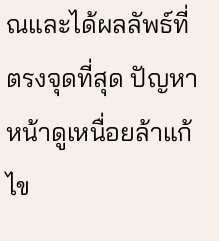ณและได้ผลลัพธ์ที่ตรงจุดที่สุด ปัญหาหน้าดูเหนื่อยล้าแก้ไข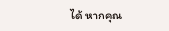ได้ หากคุณ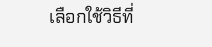เลือกใช้วิธีที่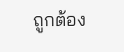ถูกต้อง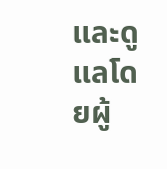และดูแลโดยผู้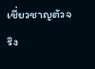เชี่ยวชาญตัวจริง